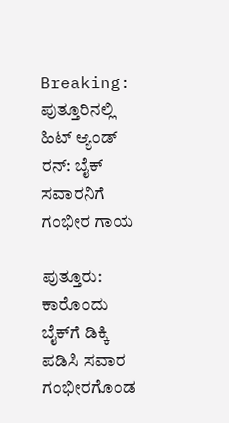Breaking: ಪುತ್ತೂರಿನಲ್ಲಿ ಹಿಟ್ ಆ್ಯಂಡ್ ರನ್: ಬೈಕ್ ಸವಾರನಿಗೆ ಗಂಭೀರ ಗಾಯ

ಪುತ್ತೂರು: ಕಾರೊಂದು ಬೈಕ್‌ಗೆ ಡಿಕ್ಕಿ ಪಡಿಸಿ ಸವಾರ ಗಂಭೀರಗೊಂಡ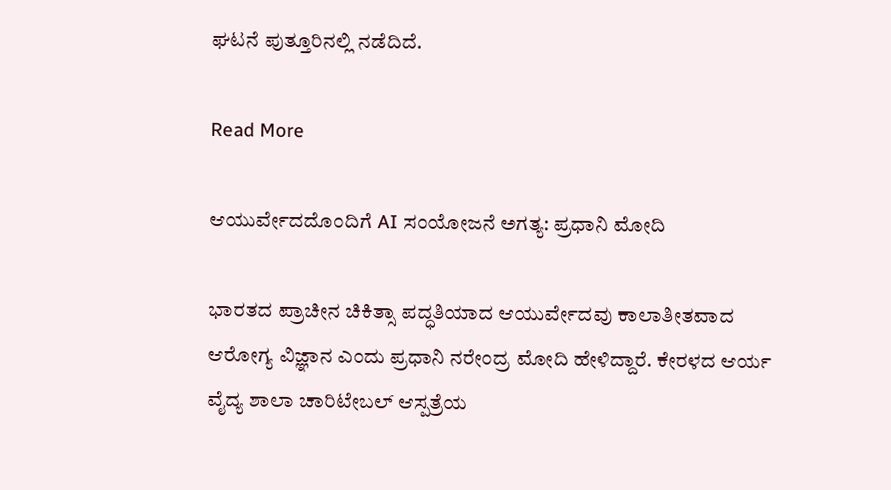ಘಟನೆ ಪುತ್ತೂರಿನಲ್ಲಿ ನಡೆದಿದೆ.

Read More

ಆಯುರ್ವೇದದೊಂದಿಗೆ AI ಸಂಯೋಜನೆ ಅಗತ್ಯ: ಪ್ರಧಾನಿ ಮೋದಿ

ಭಾರತದ ಪ್ರಾಚೀನ ಚಿಕಿತ್ಸಾ ಪದ್ಧತಿಯಾದ ಆಯುರ್ವೇದವು ಕಾಲಾತೀತವಾದ ಆರೋಗ್ಯ ವಿಜ್ಞಾನ ಎಂದು ಪ್ರಧಾನಿ ನರೇಂದ್ರ ಮೋದಿ ಹೇಳಿದ್ದಾರೆ. ಕೇರಳದ ಆರ್ಯ ವೈದ್ಯ ಶಾಲಾ ಚಾರಿಟೇಬಲ್ ಆಸ್ಪತ್ರೆಯ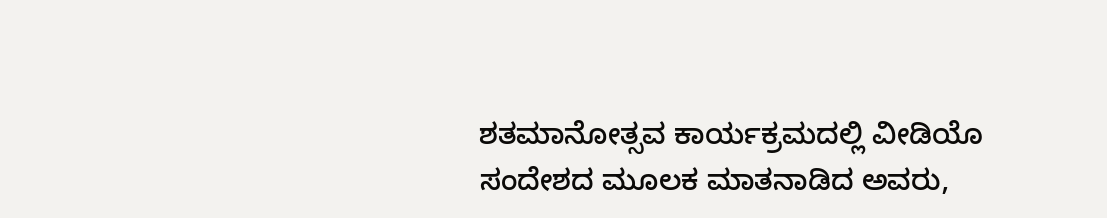ಶತಮಾನೋತ್ಸವ ಕಾರ್ಯಕ್ರಮದಲ್ಲಿ ವೀಡಿಯೊ ಸಂದೇಶದ ಮೂಲಕ ಮಾತನಾಡಿದ ಅವರು,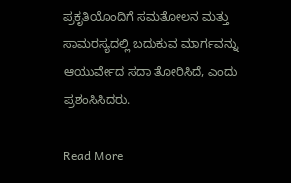ಪ್ರಕೃತಿಯೊಂದಿಗೆ ಸಮತೋಲನ ಮತ್ತು ಸಾಮರಸ್ಯದಲ್ಲಿ ಬದುಕುವ ಮಾರ್ಗವನ್ನು ಆಯುರ್ವೇದ ಸದಾ ತೋರಿಸಿದೆ, ಎಂದು ಪ್ರಶಂಸಿಸಿದರು.

Read More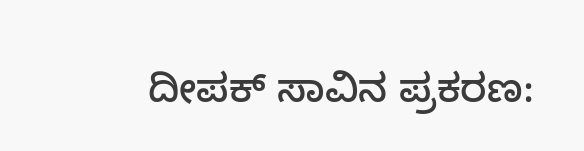ದೀಪಕ್ ಸಾವಿನ ಪ್ರಕರಣ: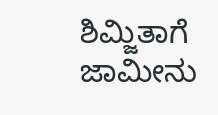ಶಿಮ್ಜಿತಾಗೆ ಜಾಮೀನು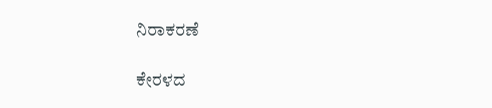ನಿರಾಕರಣೆ

ಕೇರಳದ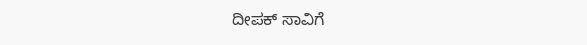ದೀಪಕ್ ಸಾವಿಗೆ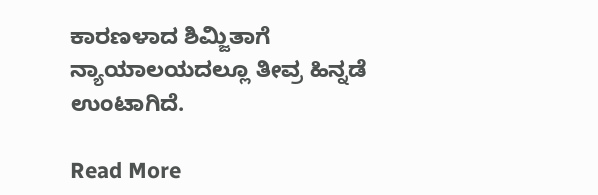ಕಾರಣಳಾದ ಶಿಮ್ಜಿತಾಗೆ ನ್ಯಾಯಾಲಯದಲ್ಲೂ ತೀವ್ರ ಹಿನ್ನಡೆ ಉಂಟಾಗಿದೆ.

Read More